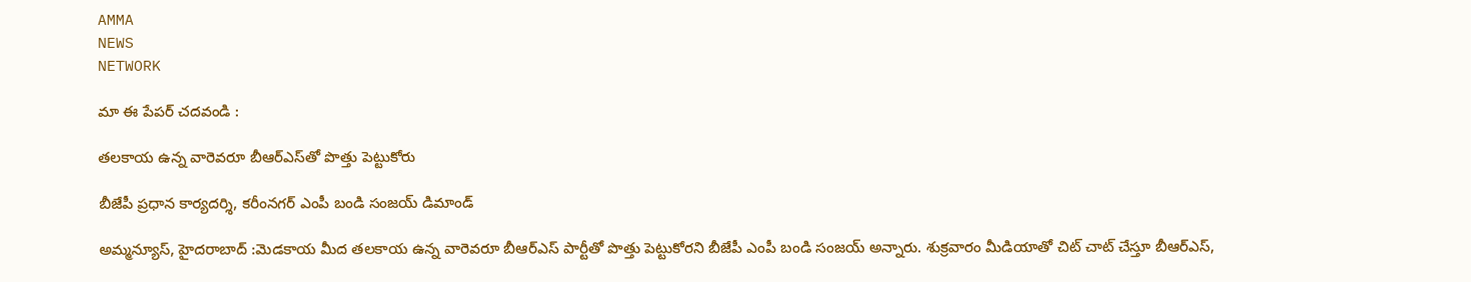AMMA
NEWS
NETWORK

మా ఈ పేపర్ చదవండి :

తలకాయ ఉన్న వారెవరూ బీఆర్‌ఎస్‌తో పొత్తు పెట్టుకోరు

బీజేపీ ప్రధాన కార్యదర్శి, కరీంనగర్‌ ఎంపీ బండి సంజయ్‌ డిమాండ్‌

అమ్మన్యూస్‌, హైదరాబాద్‌ :మెడకాయ మీద తలకాయ ఉన్న వారెవరూ బీఆర్‌ఎస్‌ పార్టీతో పొత్తు పెట్టుకోరని బీజేపీ ఎంపీ బండి సంజయ్‌ అన్నారు. శుక్రవారం మీడియాతో చిట్‌ చాట్‌ చేస్తూ బీఆర్‌ఎస్‌,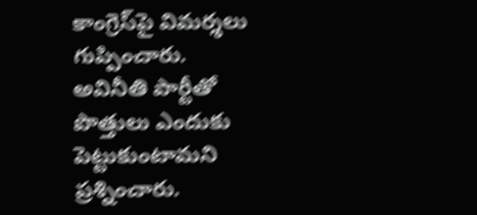కాంగ్రెస్‌పై విమర్శలు గుప్పించారు. అవినీతి పార్టీతో పొత్తులు ఎందుకు పెట్టుకుంటామని ప్రశ్నించారు.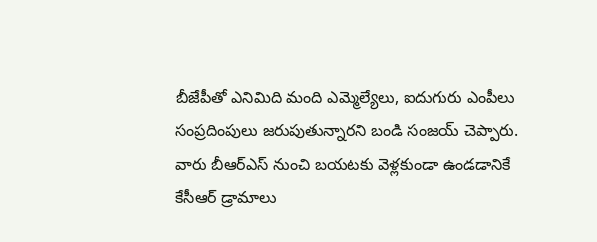బీజేపీతో ఎనిమిది మంది ఎమ్మెల్యేలు, ఐదుగురు ఎంపీలు సంప్రదింపులు జరుపుతున్నారని బండి సంజయ్‌ చెప్పారు. వారు బీఆర్‌ఎస్‌ నుంచి బయటకు వెళ్లకుండా ఉండడానికే కేసీఆర్‌ డ్రామాలు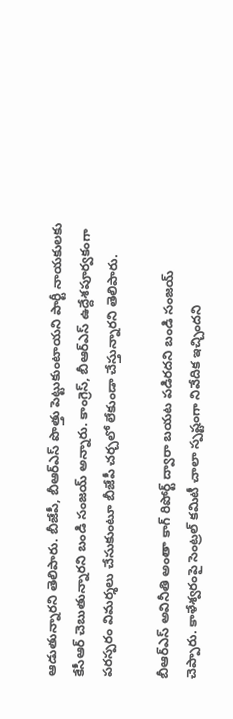ఆడుతున్నారని తెలిపారు. బీజేపీ, బీఆర్‌ఎస్‌ పొత్తు పెట్టుకుంటాయని పార్టీ నాయకులకు కేసీఆర్‌ చెబుతున్నారని బండి సంజయ్‌ అన్నారు. కాంగ్రెస్‌, బీఆర్‌ఎస్‌ ఉద్దేశపూర్వకంగా పరస్పరం విమర్శలు చేసుకుంటూ బీజేపీ చర్చలో లేకుండా చేస్తున్నారని తెలిపారు.

బీఆర్‌ఎస్‌ అవినీతి అంతా కాగ్‌ రిపోర్ట్‌ ద్వారా బయట పడిరదని బండి సంజయ్‌ చెప్పారు. కాళేశ్వరంపై సెంట్రల్‌ కమిటీ చాలా స్పష్టంగా నివేదిక ఇచ్చిందని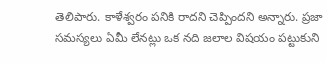తెలిపారు. కాళేశ్వరం పనికి రాదని చెప్పిందని అన్నారు. ప్రజా సమస్యలు ఏమీ లేనట్లు ఒక నది జలాల విషయం పట్టుకుని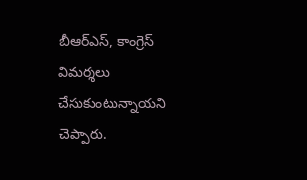బీఆర్‌ఎస్‌, కాంగ్రెస్‌ విమర్శలు చేసుకుంటున్నాయని చెప్పారు.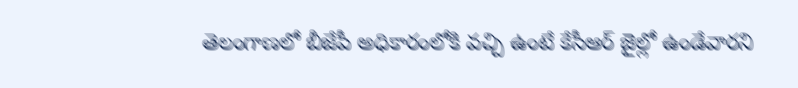తెలంగాణలో బీజేపీ అధికారంలోకి వచ్చి ఉంటే కేసీఆర్‌ జైల్లో ఉండేవారని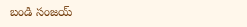బండి సంజయ్‌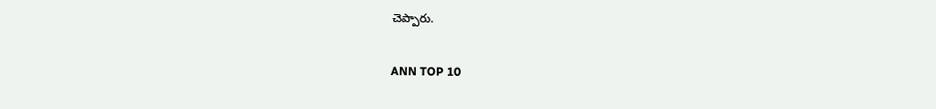చెప్పారు.

ANN TOP 10